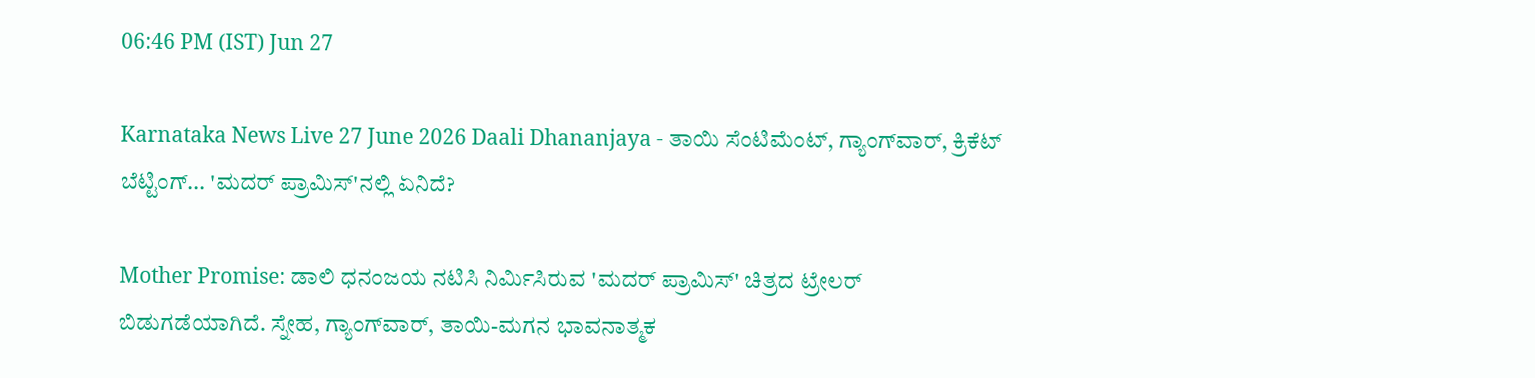06:46 PM (IST) Jun 27

Karnataka News Live 27 June 2026 Daali Dhananjaya - ತಾಯಿ ಸೆಂಟಿಮೆಂಟ್‌, ಗ್ಯಾಂಗ್‌ವಾರ್‌, ಕ್ರಿಕೆಟ್ ಬೆಟ್ಟಿಂಗ್... 'ಮದರ್ ಪ್ರಾಮಿಸ್'ನಲ್ಲಿ ಏನಿದೆ?

Mother Promise: ಡಾಲಿ ಧನಂಜಯ ನಟಿಸಿ ನಿರ್ಮಿಸಿರುವ 'ಮದರ್ ಪ್ರಾಮಿಸ್' ಚಿತ್ರದ ಟ್ರೇಲರ್ ಬಿಡುಗಡೆಯಾಗಿದೆ. ಸ್ನೇಹ, ಗ್ಯಾಂಗ್‌ವಾರ್‌, ತಾಯಿ-ಮಗನ ಭಾವನಾತ್ಮಕ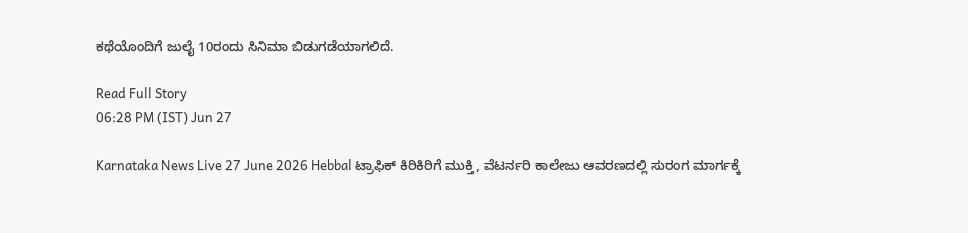ಕಥೆಯೊಂದಿಗೆ ಜುಲೈ 10ರಂದು ಸಿನಿಮಾ ಬಿಡುಗಡೆಯಾಗಲಿದೆ.

Read Full Story
06:28 PM (IST) Jun 27

Karnataka News Live 27 June 2026 Hebbal ಟ್ರಾಫಿಕ್‌ ಕಿರಿಕಿರಿಗೆ ಮುಕ್ತಿ, ವೆಟರ್ನರಿ ಕಾಲೇಜು ಆವರಣದಲ್ಲಿ ಸುರಂಗ ಮಾರ್ಗಕ್ಕೆ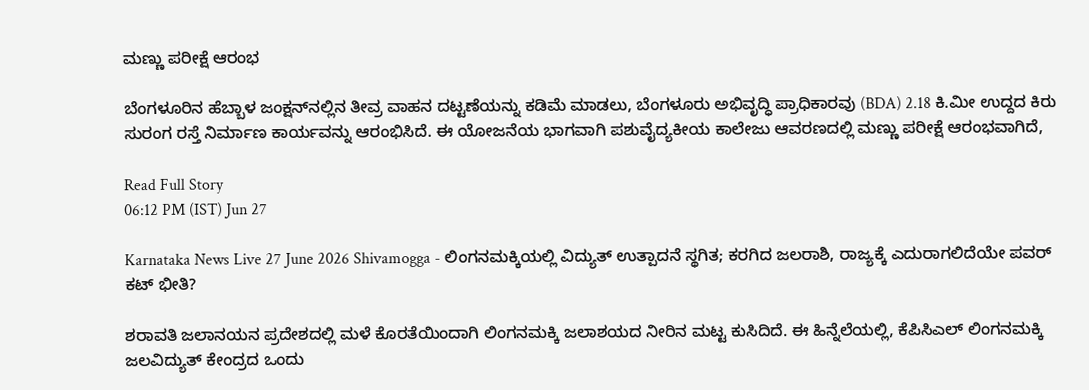ಮಣ್ಣು ಪರೀಕ್ಷೆ ಆರಂಭ

ಬೆಂಗಳೂರಿನ ಹೆಬ್ಬಾಳ ಜಂಕ್ಷನ್‌ನಲ್ಲಿನ ತೀವ್ರ ವಾಹನ ದಟ್ಟಣೆಯನ್ನು ಕಡಿಮೆ ಮಾಡಲು, ಬೆಂಗಳೂರು ಅಭಿವೃದ್ಧಿ ಪ್ರಾಧಿಕಾರವು (BDA) 2.18 ಕಿ.ಮೀ ಉದ್ದದ ಕಿರು ಸುರಂಗ ರಸ್ತೆ ನಿರ್ಮಾಣ ಕಾರ್ಯವನ್ನು ಆರಂಭಿಸಿದೆ. ಈ ಯೋಜನೆಯ ಭಾಗವಾಗಿ ಪಶುವೈದ್ಯಕೀಯ ಕಾಲೇಜು ಆವರಣದಲ್ಲಿ ಮಣ್ಣು ಪರೀಕ್ಷೆ ಆರಂಭವಾಗಿದೆ,

Read Full Story
06:12 PM (IST) Jun 27

Karnataka News Live 27 June 2026 Shivamogga - ಲಿಂಗನಮಕ್ಕಿಯಲ್ಲಿ ವಿದ್ಯುತ್ ಉತ್ಪಾದನೆ ಸ್ಥಗಿತ; ಕರಗಿದ ಜಲರಾಶಿ, ರಾಜ್ಯಕ್ಕೆ ಎದುರಾಗಲಿದೆಯೇ ಪವರ್ ಕಟ್ ಭೀತಿ?

ಶರಾವತಿ ಜಲಾನಯನ ಪ್ರದೇಶದಲ್ಲಿ ಮಳೆ ಕೊರತೆಯಿಂದಾಗಿ ಲಿಂಗನಮಕ್ಕಿ ಜಲಾಶಯದ ನೀರಿನ ಮಟ್ಟ ಕುಸಿದಿದೆ. ಈ ಹಿನ್ನೆಲೆಯಲ್ಲಿ, ಕೆಪಿಸಿಎಲ್ ಲಿಂಗನಮಕ್ಕಿ ಜಲವಿದ್ಯುತ್ ಕೇಂದ್ರದ ಒಂದು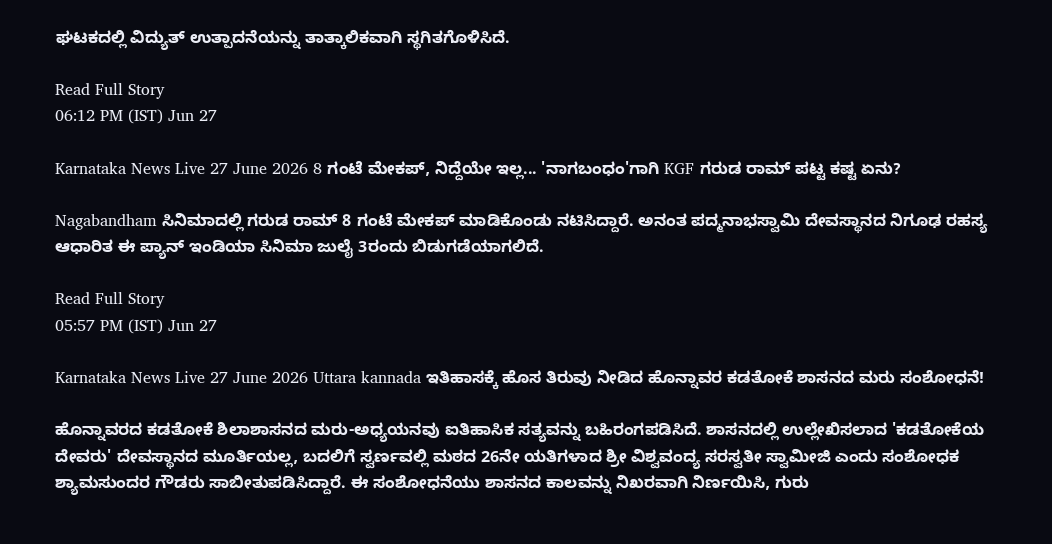ಘಟಕದಲ್ಲಿ ವಿದ್ಯುತ್ ಉತ್ಪಾದನೆಯನ್ನು ತಾತ್ಕಾಲಿಕವಾಗಿ ಸ್ಥಗಿತಗೊಳಿಸಿದೆ.

Read Full Story
06:12 PM (IST) Jun 27

Karnataka News Live 27 June 2026 8 ಗಂಟೆ ಮೇಕಪ್‌, ನಿದ್ದೆಯೇ ಇಲ್ಲ... 'ನಾಗಬಂಧಂ'ಗಾಗಿ KGF ಗರುಡ ರಾಮ್ ಪಟ್ಟ ಕಷ್ಟ ಏನು?

Nagabandham ಸಿನಿಮಾದಲ್ಲಿ ಗರುಡ ರಾಮ್ 8 ಗಂಟೆ ಮೇಕಪ್ ಮಾಡಿಕೊಂಡು ನಟಿಸಿದ್ದಾರೆ. ಅನಂತ ಪದ್ಮನಾಭಸ್ವಾಮಿ ದೇವಸ್ಥಾನದ ನಿಗೂಢ ರಹಸ್ಯ ಆಧಾರಿತ ಈ ಪ್ಯಾನ್ ಇಂಡಿಯಾ ಸಿನಿಮಾ ಜುಲೈ 3ರಂದು ಬಿಡುಗಡೆಯಾಗಲಿದೆ.

Read Full Story
05:57 PM (IST) Jun 27

Karnataka News Live 27 June 2026 Uttara kannada ಇತಿಹಾಸಕ್ಕೆ ಹೊಸ ತಿರುವು ನೀಡಿದ ಹೊನ್ನಾವರ ಕಡತೋಕೆ ಶಾಸನದ ಮರು ಸಂಶೋಧನೆ!

ಹೊನ್ನಾವರದ ಕಡತೋಕೆ ಶಿಲಾಶಾಸನದ ಮರು-ಅಧ್ಯಯನವು ಐತಿಹಾಸಿಕ ಸತ್ಯವನ್ನು ಬಹಿರಂಗಪಡಿಸಿದೆ. ಶಾಸನದಲ್ಲಿ ಉಲ್ಲೇಖಿಸಲಾದ 'ಕಡತೋಕೆಯ ದೇವರು' ದೇವಸ್ಥಾನದ ಮೂರ್ತಿಯಲ್ಲ, ಬದಲಿಗೆ ಸ್ವರ್ಣವಲ್ಲಿ ಮಠದ 26ನೇ ಯತಿಗಳಾದ ಶ್ರೀ ವಿಶ್ವವಂದ್ಯ ಸರಸ್ವತೀ ಸ್ವಾಮೀಜಿ ಎಂದು ಸಂಶೋಧಕ ಶ್ಯಾಮಸುಂದರ ಗೌಡರು ಸಾಬೀತುಪಡಿಸಿದ್ದಾರೆ. ಈ ಸಂಶೋಧನೆಯು ಶಾಸನದ ಕಾಲವನ್ನು ನಿಖರವಾಗಿ ನಿರ್ಣಯಿಸಿ, ಗುರು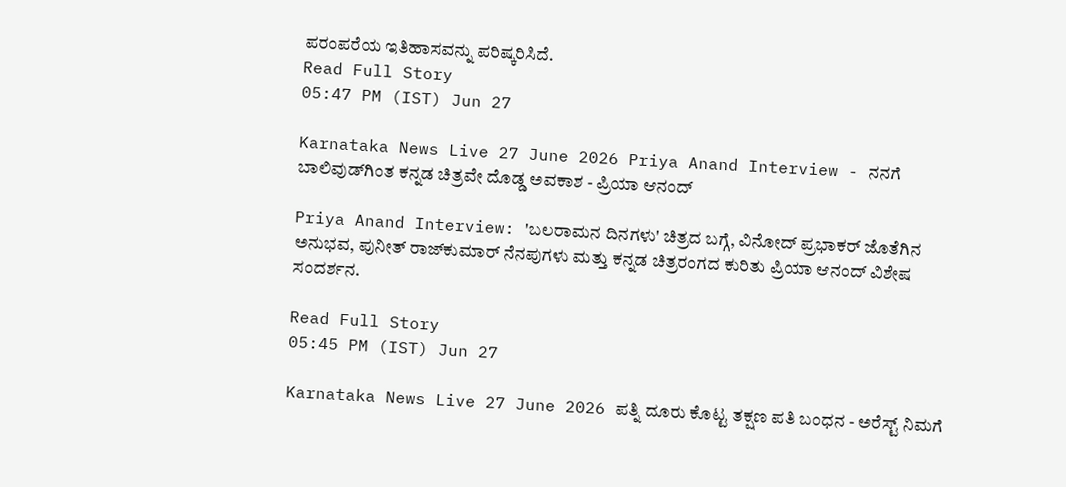ಪರಂಪರೆಯ ಇತಿಹಾಸವನ್ನು ಪರಿಷ್ಕರಿಸಿದೆ.
Read Full Story
05:47 PM (IST) Jun 27

Karnataka News Live 27 June 2026 Priya Anand Interview - ನನಗೆ ಬಾಲಿವುಡ್‌ಗಿಂತ ಕನ್ನಡ ಚಿತ್ರವೇ ದೊಡ್ಡ ಅವಕಾಶ - ಪ್ರಿಯಾ ಆನಂದ್‌

Priya Anand Interview: 'ಬಲರಾಮನ ದಿನಗಳು' ಚಿತ್ರದ ಬಗ್ಗೆ, ವಿನೋದ್ ಪ್ರಭಾಕರ್ ಜೊತೆಗಿನ ಅನುಭವ, ಪುನೀತ್ ರಾಜ್‌ಕುಮಾರ್ ನೆನಪುಗಳು ಮತ್ತು ಕನ್ನಡ ಚಿತ್ರರಂಗದ ಕುರಿತು ಪ್ರಿಯಾ ಆನಂದ್ ವಿಶೇಷ ಸಂದರ್ಶನ.

Read Full Story
05:45 PM (IST) Jun 27

Karnataka News Live 27 June 2026 ಪತ್ನಿ ದೂರು ಕೊಟ್ಟ ತಕ್ಷಣ ಪತಿ ಬಂಧನ - ಅರೆಸ್ಟ್ ನಿಮಗೆ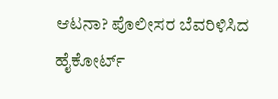ಆಟನಾ? ಪೊಲೀಸರ ಬೆವರಿಳಿಸಿದ ಹೈಕೋರ್ಟ್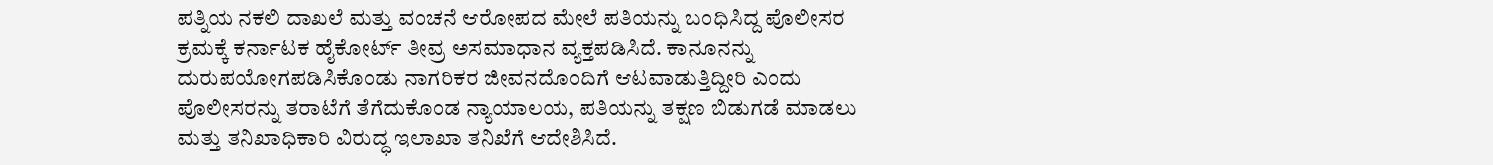ಪತ್ನಿಯ ನಕಲಿ ದಾಖಲೆ ಮತ್ತು ವಂಚನೆ ಆರೋಪದ ಮೇಲೆ ಪತಿಯನ್ನು ಬಂಧಿಸಿದ್ದ ಪೊಲೀಸರ ಕ್ರಮಕ್ಕೆ ಕರ್ನಾಟಕ ಹೈಕೋರ್ಟ್ ತೀವ್ರ ಅಸಮಾಧಾನ ವ್ಯಕ್ತಪಡಿಸಿದೆ. ಕಾನೂನನ್ನು ದುರುಪಯೋಗಪಡಿಸಿಕೊಂಡು ನಾಗರಿಕರ ಜೀವನದೊಂದಿಗೆ ಆಟವಾಡುತ್ತಿದ್ದೀರಿ ಎಂದು ಪೊಲೀಸರನ್ನು ತರಾಟೆಗೆ ತೆಗೆದುಕೊಂಡ ನ್ಯಾಯಾಲಯ, ಪತಿಯನ್ನು ತಕ್ಷಣ ಬಿಡುಗಡೆ ಮಾಡಲು ಮತ್ತು ತನಿಖಾಧಿಕಾರಿ ವಿರುದ್ಧ ಇಲಾಖಾ ತನಿಖೆಗೆ ಆದೇಶಿಸಿದೆ.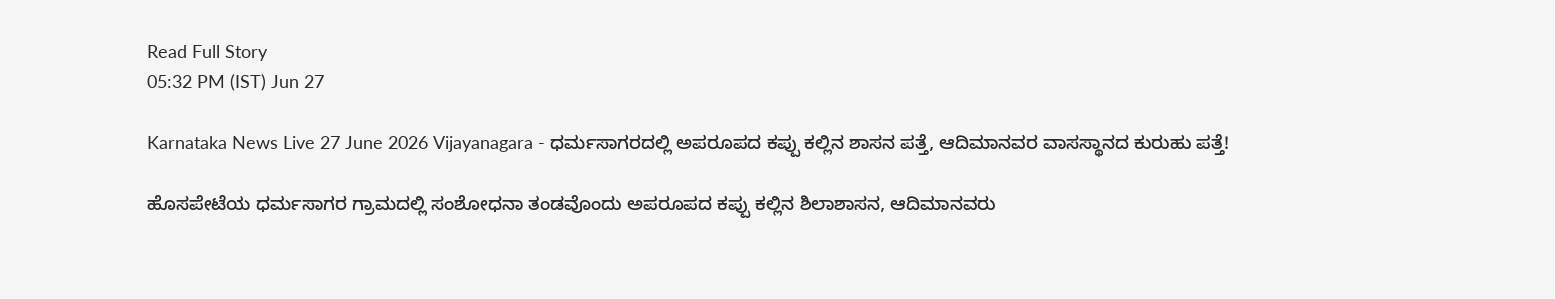Read Full Story
05:32 PM (IST) Jun 27

Karnataka News Live 27 June 2026 Vijayanagara - ಧರ್ಮಸಾಗರದಲ್ಲಿ ಅಪರೂಪದ ಕಪ್ಪು ಕಲ್ಲಿನ ಶಾಸನ ಪತ್ತೆ, ಆದಿಮಾನವರ ವಾಸಸ್ಥಾನದ ಕುರುಹು ಪತ್ತೆ!

ಹೊಸಪೇಟೆಯ ಧರ್ಮಸಾಗರ ಗ್ರಾಮದಲ್ಲಿ ಸಂಶೋಧನಾ ತಂಡವೊಂದು ಅಪರೂಪದ ಕಪ್ಪು ಕಲ್ಲಿನ ಶಿಲಾಶಾಸನ, ಆದಿಮಾನವರು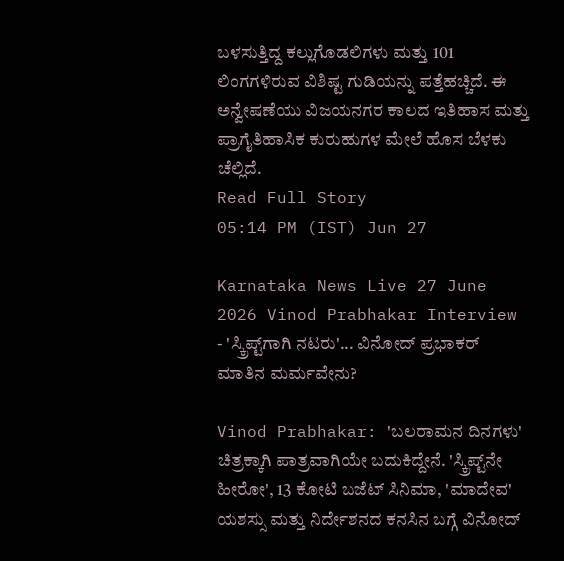ಬಳಸುತ್ತಿದ್ದ ಕಲ್ಲುಗೊಡಲಿಗಳು ಮತ್ತು 101 ಲಿಂಗಗಳಿರುವ ವಿಶಿಷ್ಟ ಗುಡಿಯನ್ನು ಪತ್ತೆಹಚ್ಚಿದೆ. ಈ ಅನ್ವೇಷಣೆಯು ವಿಜಯನಗರ ಕಾಲದ ಇತಿಹಾಸ ಮತ್ತು ಪ್ರಾಗೈತಿಹಾಸಿಕ ಕುರುಹುಗಳ ಮೇಲೆ ಹೊಸ ಬೆಳಕು ಚೆಲ್ಲಿದೆ.
Read Full Story
05:14 PM (IST) Jun 27

Karnataka News Live 27 June 2026 Vinod Prabhakar Interview - 'ಸ್ಕ್ರಿಪ್ಟ್‌ಗಾಗಿ ನಟರು'... ವಿನೋದ್ ಪ್ರಭಾಕರ್ ಮಾತಿನ ಮರ್ಮವೇನು?

Vinod Prabhakar: 'ಬಲರಾಮನ ದಿನಗಳು' ಚಿತ್ರಕ್ಕಾಗಿ ಪಾತ್ರವಾಗಿಯೇ ಬದುಕಿದ್ದೇನೆ. 'ಸ್ಕ್ರಿಪ್ಟ್‌ನೇ ಹೀರೋ', 13 ಕೋಟಿ ಬಜೆಟ್ ಸಿನಿಮಾ, 'ಮಾದೇವ' ಯಶಸ್ಸು ಮತ್ತು ನಿರ್ದೇಶನದ ಕನಸಿನ ಬಗ್ಗೆ ವಿನೋದ್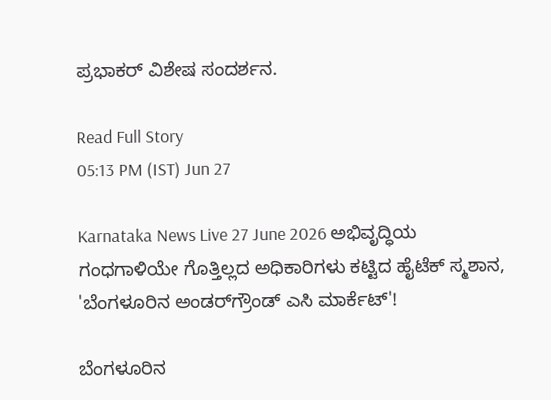ಪ್ರಭಾಕರ್ ವಿಶೇಷ ಸಂದರ್ಶನ.

Read Full Story
05:13 PM (IST) Jun 27

Karnataka News Live 27 June 2026 ಅಭಿವೃದ್ಧಿಯ ಗಂಧಗಾಳಿಯೇ ಗೊತ್ತಿಲ್ಲದ ಅಧಿಕಾರಿಗಳು ಕಟ್ಟಿದ ಹೈಟೆಕ್‌ ಸ್ಮಶಾನ, 'ಬೆಂಗಳೂರಿನ ಅಂಡರ್‌ಗ್ರೌಂಡ್ ಎಸಿ ಮಾರ್ಕೆಟ್‌'!

ಬೆಂಗಳೂರಿನ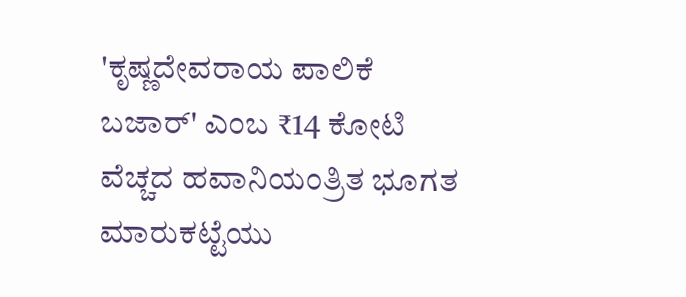'ಕೃಷ್ಣದೇವರಾಯ ಪಾಲಿಕೆ ಬಜಾರ್' ಎಂಬ ₹14 ಕೋಟಿ ವೆಚ್ಚದ ಹವಾನಿಯಂತ್ರಿತ ಭೂಗತ ಮಾರುಕಟ್ಟೆಯು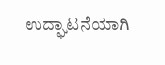ಉದ್ಘಾಟನೆಯಾಗಿ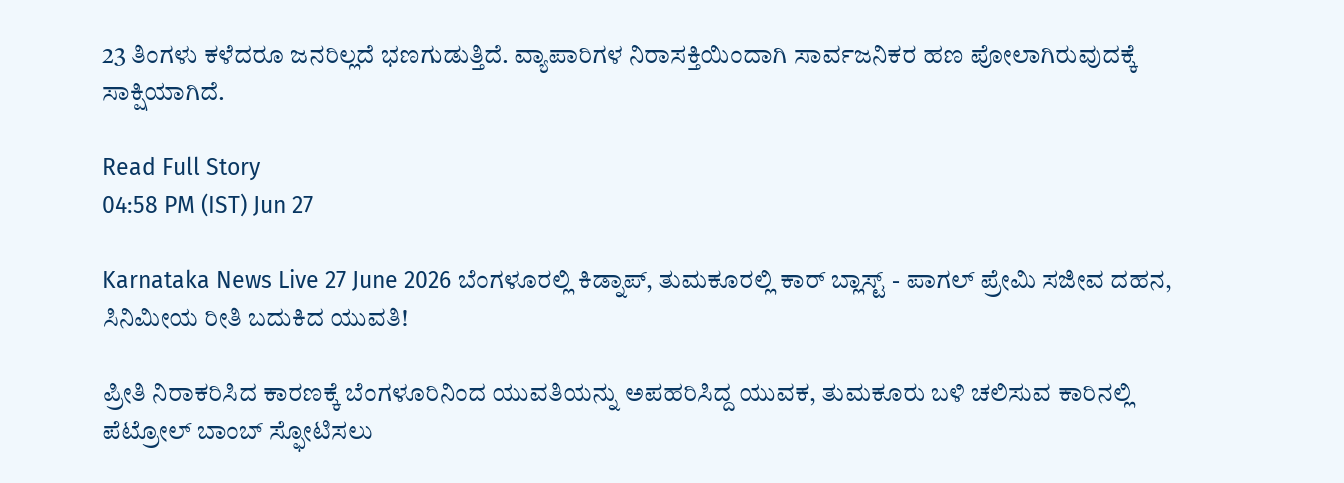23 ತಿಂಗಳು ಕಳೆದರೂ ಜನರಿಲ್ಲದೆ ಭಣಗುಡುತ್ತಿದೆ. ವ್ಯಾಪಾರಿಗಳ ನಿರಾಸಕ್ತಿಯಿಂದಾಗಿ ಸಾರ್ವಜನಿಕರ ಹಣ ಪೋಲಾಗಿರುವುದಕ್ಕೆ ಸಾಕ್ಷಿಯಾಗಿದೆ.

Read Full Story
04:58 PM (IST) Jun 27

Karnataka News Live 27 June 2026 ಬೆಂಗಳೂರಲ್ಲಿ ಕಿಡ್ನಾಪ್, ತುಮಕೂರಲ್ಲಿ ಕಾರ್ ಬ್ಲಾಸ್ಟ್ - ಪಾಗಲ್ ಪ್ರೇಮಿ ಸಜೀವ ದಹನ, ಸಿನಿಮೀಯ ರೀತಿ ಬದುಕಿದ ಯುವತಿ!

ಪ್ರೀತಿ ನಿರಾಕರಿಸಿದ ಕಾರಣಕ್ಕೆ ಬೆಂಗಳೂರಿನಿಂದ ಯುವತಿಯನ್ನು ಅಪಹರಿಸಿದ್ದ ಯುವಕ, ತುಮಕೂರು ಬಳಿ ಚಲಿಸುವ ಕಾರಿನಲ್ಲಿ ಪೆಟ್ರೋಲ್ ಬಾಂಬ್ ಸ್ಫೋಟಿಸಲು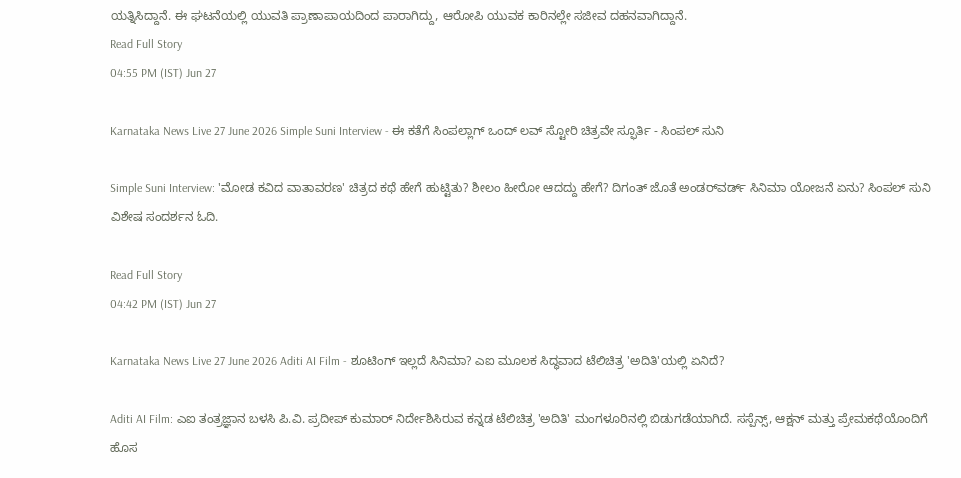ಯತ್ನಿಸಿದ್ದಾನೆ. ಈ ಘಟನೆಯಲ್ಲಿ ಯುವತಿ ಪ್ರಾಣಾಪಾಯದಿಂದ ಪಾರಾಗಿದ್ದು, ಆರೋಪಿ ಯುವಕ ಕಾರಿನಲ್ಲೇ ಸಜೀವ ದಹನವಾಗಿದ್ದಾನೆ.
Read Full Story
04:55 PM (IST) Jun 27

Karnataka News Live 27 June 2026 Simple Suni Interview - ಈ ಕತೆಗೆ ಸಿಂಪಲ್ಲಾಗ್‌ ಒಂದ್‌ ಲವ್‌ ಸ್ಟೋರಿ ಚಿತ್ರವೇ ಸ್ಫೂರ್ತಿ - ಸಿಂಪಲ್‌ ಸುನಿ

Simple Suni Interview: 'ಮೋಡ ಕವಿದ ವಾತಾವರಣ' ಚಿತ್ರದ ಕಥೆ ಹೇಗೆ ಹುಟ್ಟಿತು? ಶೀಲಂ ಹೀರೋ ಆದದ್ದು ಹೇಗೆ? ದಿಗಂತ್ ಜೊತೆ ಅಂಡರ್‌ವರ್ಡ್ ಸಿನಿಮಾ ಯೋಜನೆ ಏನು? ಸಿಂಪಲ್‌ ಸುನಿ ವಿಶೇಷ ಸಂದರ್ಶನ ಓದಿ.

Read Full Story
04:42 PM (IST) Jun 27

Karnataka News Live 27 June 2026 Aditi AI Film - ಶೂಟಿಂಗ್ ಇಲ್ಲದೆ ಸಿನಿಮಾ? ಎಐ ಮೂಲಕ ಸಿದ್ಧವಾದ ಟೆಲಿಚಿತ್ರ 'ಅದಿತಿ'ಯಲ್ಲಿ ಏನಿದೆ?

Aditi AI Film: ಎಐ ತಂತ್ರಜ್ಞಾನ ಬಳಸಿ ಪಿ.ವಿ. ಪ್ರದೀಪ್ ಕುಮಾರ್ ನಿರ್ದೇಶಿಸಿರುವ ಕನ್ನಡ ಟೆಲಿಚಿತ್ರ 'ಅದಿತಿ' ಮಂಗಳೂರಿನಲ್ಲಿ ಬಿಡುಗಡೆಯಾಗಿದೆ. ಸಸ್ಪೆನ್ಸ್, ಆಕ್ಷನ್ ಮತ್ತು ಪ್ರೇಮಕಥೆಯೊಂದಿಗೆ ಹೊಸ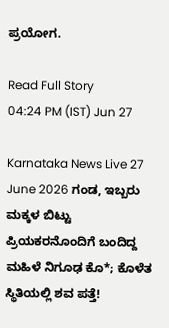ಪ್ರಯೋಗ.

Read Full Story
04:24 PM (IST) Jun 27

Karnataka News Live 27 June 2026 ಗಂಡ, ಇಬ್ಬರು ಮಕ್ಕಳ ಬಿಟ್ಟು ಪ್ರಿಯಕರನೊಂದಿಗೆ ಬಂದಿದ್ದ ಮಹಿಳೆ ನಿಗೂಢ ಕೊ*; ಕೊಳೆತ ಸ್ಥಿತಿಯಲ್ಲಿ ಶವ ಪತ್ತೆ!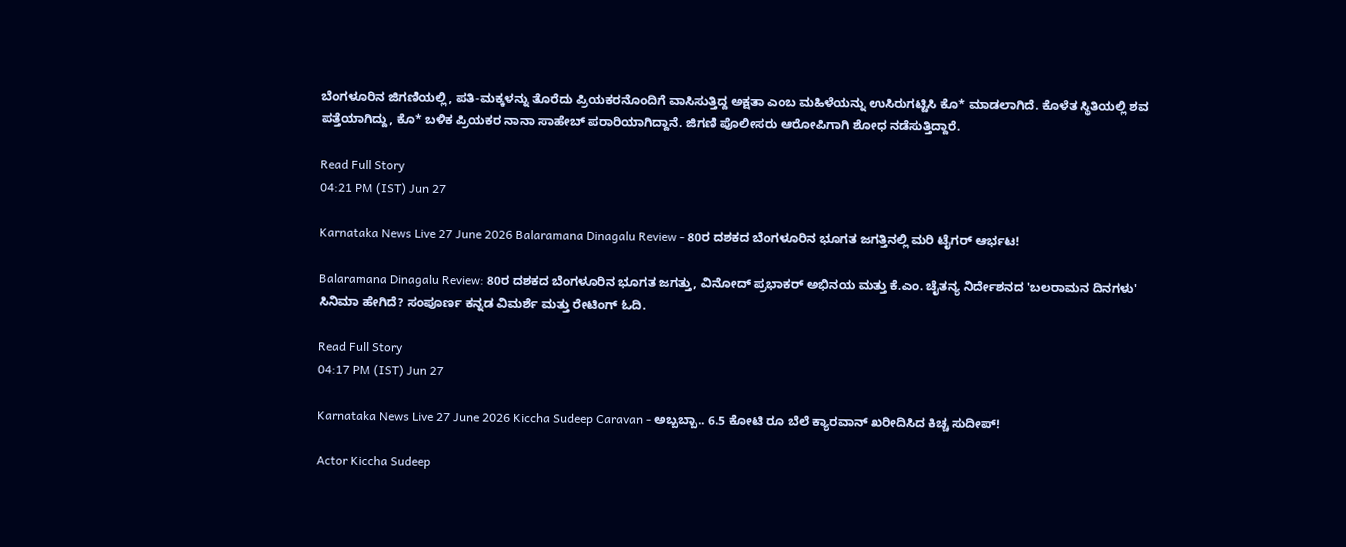ಬೆಂಗಳೂರಿನ ಜಿಗಣಿಯಲ್ಲಿ, ಪತಿ-ಮಕ್ಕಳನ್ನು ತೊರೆದು ಪ್ರಿಯಕರನೊಂದಿಗೆ ವಾಸಿಸುತ್ತಿದ್ದ ಅಕ್ಷತಾ ಎಂಬ ಮಹಿಳೆಯನ್ನು ಉಸಿರುಗಟ್ಟಿಸಿ ಕೊ* ಮಾಡಲಾಗಿದೆ. ಕೊಳೆತ ಸ್ಥಿತಿಯಲ್ಲಿ ಶವ ಪತ್ತೆಯಾಗಿದ್ದು, ಕೊ* ಬಳಿಕ ಪ್ರಿಯಕರ ನಾನಾ ಸಾಹೇಬ್ ಪರಾರಿಯಾಗಿದ್ದಾನೆ. ಜಿಗಣಿ ಪೊಲೀಸರು ಆರೋಪಿಗಾಗಿ ಶೋಧ ನಡೆಸುತ್ತಿದ್ದಾರೆ.

Read Full Story
04:21 PM (IST) Jun 27

Karnataka News Live 27 June 2026 Balaramana Dinagalu Review - 80ರ ದಶಕದ ಬೆಂಗಳೂರಿನ ಭೂಗತ ಜಗತ್ತಿನಲ್ಲಿ ಮರಿ ಟೈಗರ್ ಆರ್ಭಟ!

Balaramana Dinagalu Review: 80ರ ದಶಕದ ಬೆಂಗಳೂರಿನ ಭೂಗತ ಜಗತ್ತು, ವಿನೋದ್ ಪ್ರಭಾಕರ್ ಅಭಿನಯ ಮತ್ತು ಕೆ.ಎಂ. ಚೈತನ್ಯ ನಿರ್ದೇಶನದ 'ಬಲರಾಮನ ದಿನಗಳು' ಸಿನಿಮಾ ಹೇಗಿದೆ? ಸಂಪೂರ್ಣ ಕನ್ನಡ ವಿಮರ್ಶೆ ಮತ್ತು ರೇಟಿಂಗ್ ಓದಿ.

Read Full Story
04:17 PM (IST) Jun 27

Karnataka News Live 27 June 2026 Kiccha Sudeep Caravan - ಅಬ್ಬಬ್ಬಾ.. 6.5 ಕೋಟಿ ರೂ ಬೆಲೆ ಕ್ಯಾರವಾನ್‌ ಖರೀದಿಸಿದ ಕಿಚ್ಚ ಸುದೀಪ್!

Actor Kiccha Sudeep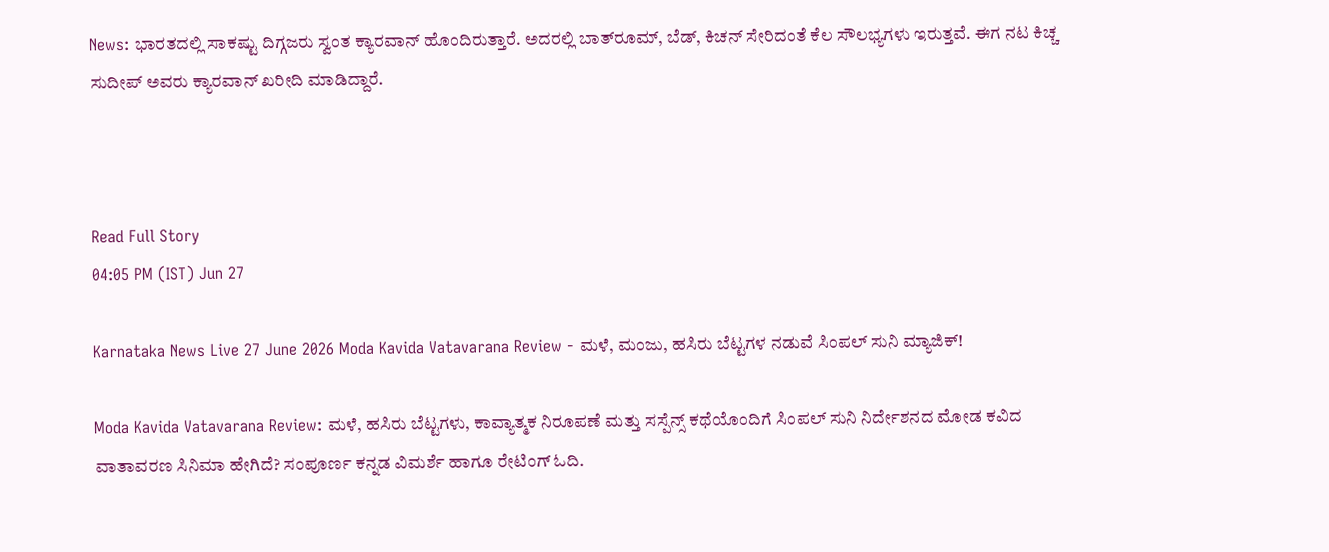News: ಭಾರತದಲ್ಲಿ ಸಾಕಷ್ಟು ದಿಗ್ಗಜರು ಸ್ವಂತ ಕ್ಯಾರವಾನ್‌ ಹೊಂದಿರುತ್ತಾರೆ. ಅದರಲ್ಲಿ ಬಾತ್‌ರೂಮ್‌, ಬೆಡ್‌, ಕಿಚನ್‌ ಸೇರಿದಂತೆ ಕೆಲ ಸೌಲಭ್ಯಗಳು ಇರುತ್ತವೆ. ಈಗ ನಟ ಕಿಚ್ಚ ಸುದೀಪ್‌ ಅವರು ಕ್ಯಾರವಾನ್‌ ಖರೀದಿ ಮಾಡಿದ್ದಾರೆ.



Read Full Story
04:05 PM (IST) Jun 27

Karnataka News Live 27 June 2026 Moda Kavida Vatavarana Review - ಮಳೆ, ಮಂಜು, ಹಸಿರು ಬೆಟ್ಟಗಳ ನಡುವೆ ಸಿಂಪಲ್ ಸುನಿ ಮ್ಯಾಜಿಕ್!

Moda Kavida Vatavarana Review: ಮಳೆ, ಹಸಿರು ಬೆಟ್ಟಗಳು, ಕಾವ್ಯಾತ್ಮಕ ನಿರೂಪಣೆ ಮತ್ತು ಸಸ್ಪೆನ್ಸ್‌ ಕಥೆಯೊಂದಿಗೆ ಸಿಂಪಲ್ ಸುನಿ ನಿರ್ದೇಶನದ ಮೋಡ ಕವಿದ ವಾತಾವರಣ ಸಿನಿಮಾ ಹೇಗಿದೆ? ಸಂಪೂರ್ಣ ಕನ್ನಡ ವಿಮರ್ಶೆ ಹಾಗೂ ರೇಟಿಂಗ್ ಓದಿ.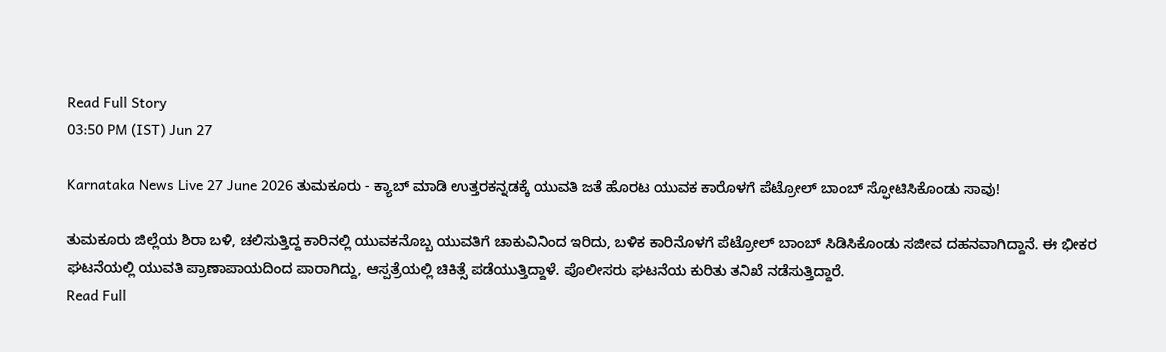Read Full Story
03:50 PM (IST) Jun 27

Karnataka News Live 27 June 2026 ತುಮಕೂರು - ಕ್ಯಾಬ್ ಮಾಡಿ ಉತ್ತರಕನ್ನಡಕ್ಕೆ ಯುವತಿ ಜತೆ ಹೊರಟ ಯುವಕ ಕಾರೊಳಗೆ ಪೆಟ್ರೋಲ್ ಬಾಂಬ್ ಸ್ಫೋಟಿಸಿಕೊಂಡು ಸಾವು!

ತುಮಕೂರು ಜಿಲ್ಲೆಯ ಶಿರಾ ಬಳಿ, ಚಲಿಸುತ್ತಿದ್ದ ಕಾರಿನಲ್ಲಿ ಯುವಕನೊಬ್ಬ ಯುವತಿಗೆ ಚಾಕುವಿನಿಂದ ಇರಿದು, ಬಳಿಕ ಕಾರಿನೊಳಗೆ ಪೆಟ್ರೋಲ್ ಬಾಂಬ್ ಸಿಡಿಸಿಕೊಂಡು ಸಜೀವ ದಹನವಾಗಿದ್ದಾನೆ. ಈ ಭೀಕರ ಘಟನೆಯಲ್ಲಿ ಯುವತಿ ಪ್ರಾಣಾಪಾಯದಿಂದ ಪಾರಾಗಿದ್ದು, ಆಸ್ಪತ್ರೆಯಲ್ಲಿ ಚಿಕಿತ್ಸೆ ಪಡೆಯುತ್ತಿದ್ದಾಳೆ. ಪೊಲೀಸರು ಘಟನೆಯ ಕುರಿತು ತನಿಖೆ ನಡೆಸುತ್ತಿದ್ದಾರೆ.
Read Full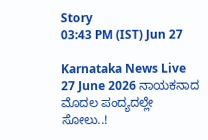Story
03:43 PM (IST) Jun 27

Karnataka News Live 27 June 2026 ನಾಯಕನಾದ ಮೊದಲ ಪಂದ್ಯದಲ್ಲೇ ಸೋಲು..!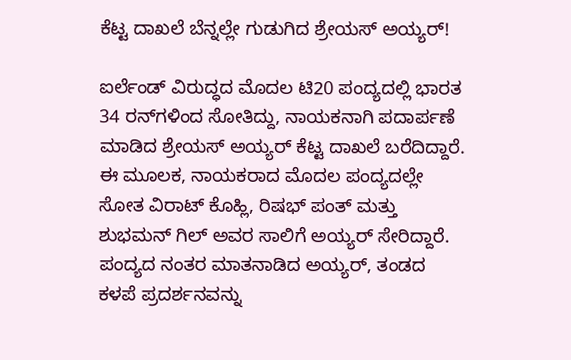ಕೆಟ್ಟ ದಾಖಲೆ ಬೆನ್ನಲ್ಲೇ ಗುಡುಗಿದ ಶ್ರೇಯಸ್ ಅಯ್ಯರ್!

ಐರ್ಲೆಂಡ್ ವಿರುದ್ಧದ ಮೊದಲ ಟಿ20 ಪಂದ್ಯದಲ್ಲಿ ಭಾರತ 34 ರನ್‌ಗಳಿಂದ ಸೋತಿದ್ದು, ನಾಯಕನಾಗಿ ಪದಾರ್ಪಣೆ ಮಾಡಿದ ಶ್ರೇಯಸ್ ಅಯ್ಯರ್ ಕೆಟ್ಟ ದಾಖಲೆ ಬರೆದಿದ್ದಾರೆ. ಈ ಮೂಲಕ, ನಾಯಕರಾದ ಮೊದಲ ಪಂದ್ಯದಲ್ಲೇ ಸೋತ ವಿರಾಟ್ ಕೊಹ್ಲಿ, ರಿಷಭ್ ಪಂತ್ ಮತ್ತು ಶುಭಮನ್ ಗಿಲ್ ಅವರ ಸಾಲಿಗೆ ಅಯ್ಯರ್ ಸೇರಿದ್ದಾರೆ. ಪಂದ್ಯದ ನಂತರ ಮಾತನಾಡಿದ ಅಯ್ಯರ್, ತಂಡದ ಕಳಪೆ ಪ್ರದರ್ಶನವನ್ನು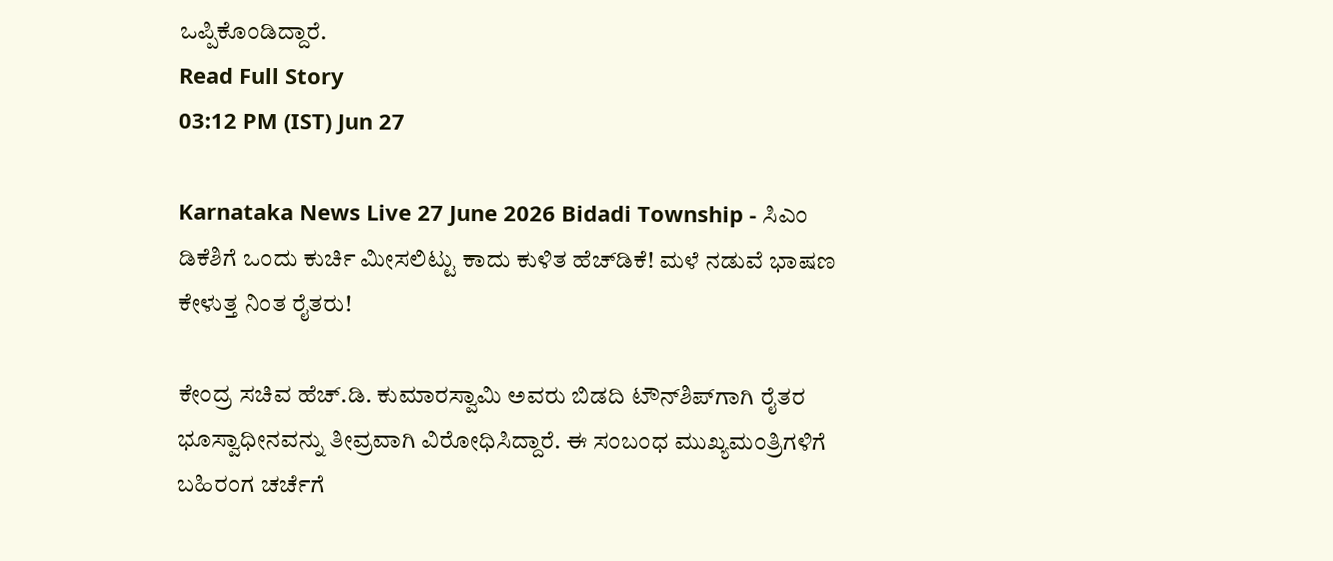ಒಪ್ಪಿಕೊಂಡಿದ್ದಾರೆ.
Read Full Story
03:12 PM (IST) Jun 27

Karnataka News Live 27 June 2026 Bidadi Township - ಸಿಎಂ ಡಿಕೆಶಿಗೆ ಒಂದು ಕುರ್ಚಿ ಮೀಸಲಿಟ್ಟು ಕಾದು ಕುಳಿತ ಹೆಚ್‌ಡಿಕೆ! ಮಳೆ ನಡುವೆ ಭಾಷಣ ಕೇಳುತ್ತ ನಿಂತ ರೈತರು!

ಕೇಂದ್ರ ಸಚಿವ ಹೆಚ್.ಡಿ. ಕುಮಾರಸ್ವಾಮಿ ಅವರು ಬಿಡದಿ ಟೌನ್‌ಶಿಪ್‌ಗಾಗಿ ರೈತರ ಭೂಸ್ವಾಧೀನವನ್ನು ತೀವ್ರವಾಗಿ ವಿರೋಧಿಸಿದ್ದಾರೆ. ಈ ಸಂಬಂಧ ಮುಖ್ಯಮಂತ್ರಿಗಳಿಗೆ ಬಹಿರಂಗ ಚರ್ಚೆಗೆ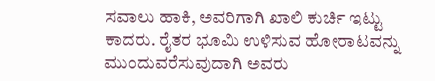ಸವಾಲು ಹಾಕಿ, ಅವರಿಗಾಗಿ ಖಾಲಿ ಕುರ್ಚಿ ಇಟ್ಟು ಕಾದರು. ರೈತರ ಭೂಮಿ ಉಳಿಸುವ ಹೋರಾಟವನ್ನು ಮುಂದುವರೆಸುವುದಾಗಿ ಅವರು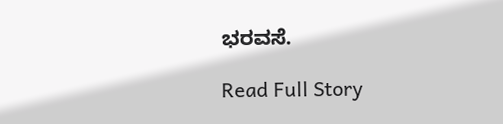ಭರವಸೆ.

Read Full Story